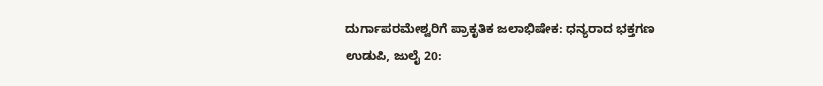ದುರ್ಗಾಪರಮೇಶ್ವರಿಗೆ ಪ್ರಾಕೃತಿಕ ಜಲಾಭಿಷೇಕ: ಧನ್ಯರಾದ ಭಕ್ತಗಣ
ಉಡುಪಿ, ಜುಲೈ 20: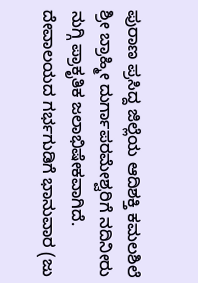ಪುರಾಣ ಪ್ರಸಿದ್ದ ಜಿಲ್ಲೆಯ ಆದಿಶಕ್ತಿ ಕಮಲಶಿಲೆ ಶ್ರೀ ಬ್ರಾಹ್ಮೀ ದುರ್ಗಾಪರಮೇಶ್ವರಿಗೆ ನದಿನೀರು ನುಗ್ಗಿ ಪ್ರಾಕೃತಿಕ ಜಲಾಭಿಷೇಕವಾಗಿದೆ.
ದೇವಾಲಯದ ಗರ್ಭಗುಡಿಗೆ ಭಾನುವಾರ (ಜು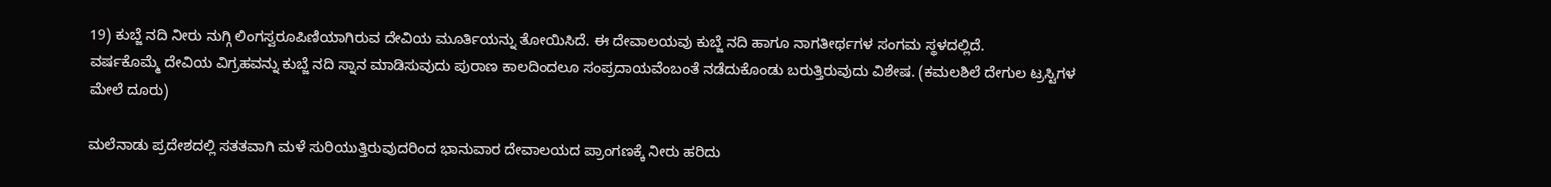19) ಕುಬ್ಜೆ ನದಿ ನೀರು ನುಗ್ಗಿ ಲಿಂಗಸ್ವರೂಪಿಣಿಯಾಗಿರುವ ದೇವಿಯ ಮೂರ್ತಿಯನ್ನು ತೋಯಿಸಿದೆ. ಈ ದೇವಾಲಯವು ಕುಬ್ಜೆ ನದಿ ಹಾಗೂ ನಾಗತೀರ್ಥಗಳ ಸಂಗಮ ಸ್ಥಳದಲ್ಲಿದೆ.
ವರ್ಷಕೊಮ್ಮೆ ದೇವಿಯ ವಿಗ್ರಹವನ್ನು ಕುಬ್ಜೆ ನದಿ ಸ್ನಾನ ಮಾಡಿಸುವುದು ಪುರಾಣ ಕಾಲದಿಂದಲೂ ಸಂಪ್ರದಾಯವೆಂಬಂತೆ ನಡೆದುಕೊಂಡು ಬರುತ್ತಿರುವುದು ವಿಶೇಷ. (ಕಮಲಶಿಲೆ ದೇಗುಲ ಟ್ರಸ್ಟಿಗಳ ಮೇಲೆ ದೂರು)

ಮಲೆನಾಡು ಪ್ರದೇಶದಲ್ಲಿ ಸತತವಾಗಿ ಮಳೆ ಸುರಿಯುತ್ತಿರುವುದರಿಂದ ಭಾನುವಾರ ದೇವಾಲಯದ ಪ್ರಾಂಗಣಕ್ಕೆ ನೀರು ಹರಿದು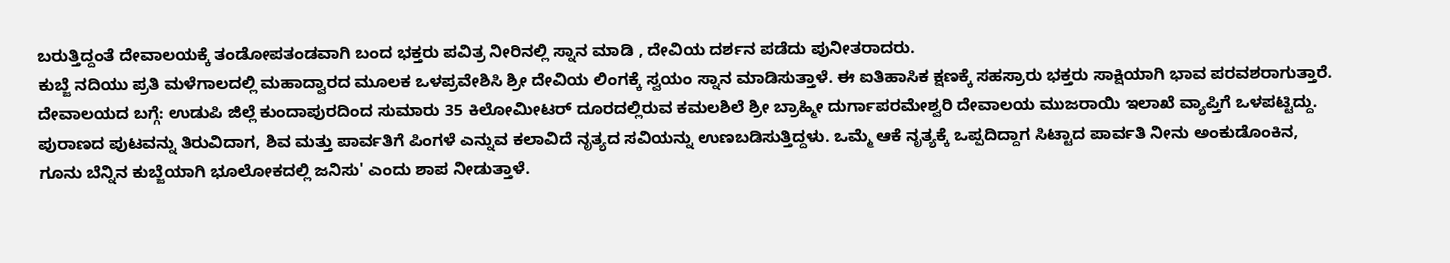ಬರುತ್ತಿದ್ದಂತೆ ದೇವಾಲಯಕ್ಕೆ ತಂಡೋಪತಂಡವಾಗಿ ಬಂದ ಭಕ್ತರು ಪವಿತ್ರ ನೀರಿನಲ್ಲಿ ಸ್ನಾನ ಮಾಡಿ , ದೇವಿಯ ದರ್ಶನ ಪಡೆದು ಪುನೀತರಾದರು.
ಕುಬ್ಜೆ ನದಿಯು ಪ್ರತಿ ಮಳೆಗಾಲದಲ್ಲಿ ಮಹಾದ್ವಾರದ ಮೂಲಕ ಒಳಪ್ರವೇಶಿಸಿ ಶ್ರೀ ದೇವಿಯ ಲಿಂಗಕ್ಕೆ ಸ್ವಯಂ ಸ್ನಾನ ಮಾಡಿಸುತ್ತಾಳೆ. ಈ ಐತಿಹಾಸಿಕ ಕ್ಷಣಕ್ಕೆ ಸಹಸ್ರಾರು ಭಕ್ತರು ಸಾಕ್ಷಿಯಾಗಿ ಭಾವ ಪರವಶರಾಗುತ್ತಾರೆ.
ದೇವಾಲಯದ ಬಗ್ಗೆ: ಉಡುಪಿ ಜಿಲ್ಲೆ ಕುಂದಾಪುರದಿಂದ ಸುಮಾರು 35 ಕಿಲೋಮೀಟರ್ ದೂರದಲ್ಲಿರುವ ಕಮಲಶಿಲೆ ಶ್ರೀ ಬ್ರಾಹ್ಮೀ ದುರ್ಗಾಪರಮೇಶ್ವರಿ ದೇವಾಲಯ ಮುಜರಾಯಿ ಇಲಾಖೆ ವ್ಯಾಪ್ತಿಗೆ ಒಳಪಟ್ಟಿದ್ದು.
ಪುರಾಣದ ಪುಟವನ್ನು ತಿರುವಿದಾಗ, ಶಿವ ಮತ್ತು ಪಾರ್ವತಿಗೆ ಪಿಂಗಳೆ ಎನ್ನುವ ಕಲಾವಿದೆ ನೃತ್ಯದ ಸವಿಯನ್ನು ಉಣಬಡಿಸುತ್ತಿದ್ದಳು. ಒಮ್ಮೆ ಆಕೆ ನೃತ್ಯಕ್ಕೆ ಒಪ್ಪದಿದ್ದಾಗ ಸಿಟ್ಟಾದ ಪಾರ್ವತಿ ನೀನು ಅಂಕುಡೊಂಕಿನ, ಗೂನು ಬೆನ್ನಿನ ಕುಬ್ಜೆಯಾಗಿ ಭೂಲೋಕದಲ್ಲಿ ಜನಿಸು' ಎಂದು ಶಾಪ ನೀಡುತ್ತಾಳೆ.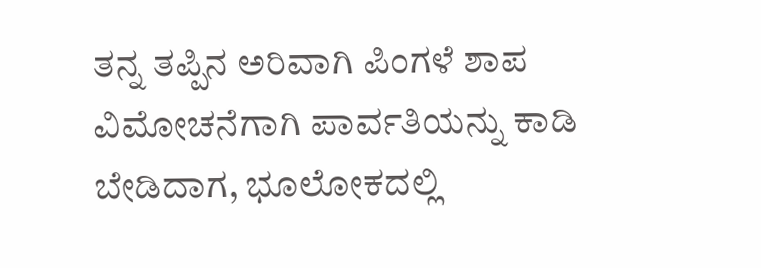ತನ್ನ ತಪ್ಪಿನ ಅರಿವಾಗಿ ಪಿಂಗಳೆ ಶಾಪ ವಿಮೋಚನೆಗಾಗಿ ಪಾರ್ವತಿಯನ್ನು ಕಾಡಿ ಬೇಡಿದಾಗ, ಭೂಲೋಕದಲ್ಲಿ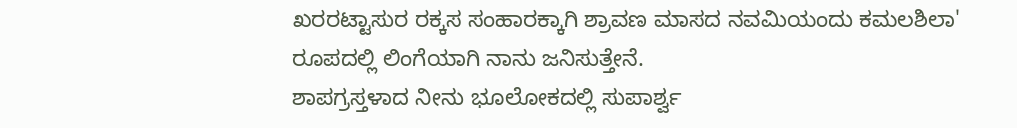ಖರರಟ್ಟಾಸುರ ರಕ್ಕಸ ಸಂಹಾರಕ್ಕಾಗಿ ಶ್ರಾವಣ ಮಾಸದ ನವಮಿಯಂದು ಕಮಲಶಿಲಾ' ರೂಪದಲ್ಲಿ ಲಿಂಗೆಯಾಗಿ ನಾನು ಜನಿಸುತ್ತೇನೆ.
ಶಾಪಗ್ರಸ್ತಳಾದ ನೀನು ಭೂಲೋಕದಲ್ಲಿ ಸುಪಾರ್ಶ್ವ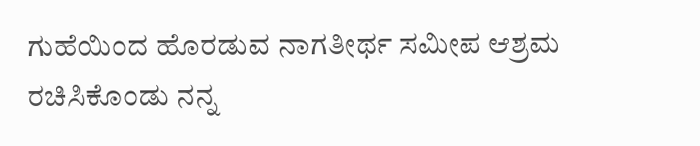ಗುಹೆಯಿಂದ ಹೊರಡುವ ನಾಗತೀರ್ಥ ಸಮೀಪ ಆಶ್ರಮ ರಚಿಸಿಕೊಂಡು ನನ್ನ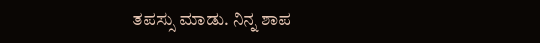ತಪಸ್ಸು ಮಾಡು. ನಿನ್ನ ಶಾಪ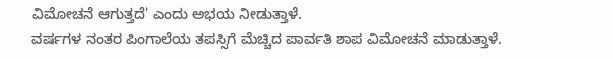ವಿಮೋಚನೆ ಆಗುತ್ತದೆ' ಎಂದು ಅಭಯ ನೀಡುತ್ತಾಳೆ.
ವರ್ಷಗಳ ನಂತರ ಪಿಂಗಾಲೆಯ ತಪಸ್ಸಿಗೆ ಮೆಚ್ಚಿದ ಪಾರ್ವತಿ ಶಾಪ ವಿಮೋಚನೆ ಮಾಡುತ್ತಾಳೆ.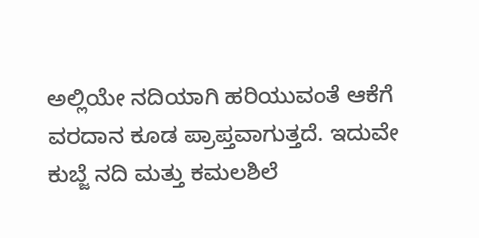ಅಲ್ಲಿಯೇ ನದಿಯಾಗಿ ಹರಿಯುವಂತೆ ಆಕೆಗೆ ವರದಾನ ಕೂಡ ಪ್ರಾಪ್ತವಾಗುತ್ತದೆ. ಇದುವೇ ಕುಬ್ಜೆ ನದಿ ಮತ್ತು ಕಮಲಶಿಲೆ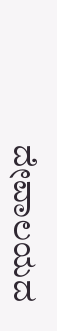ದೇವಾಲಯದ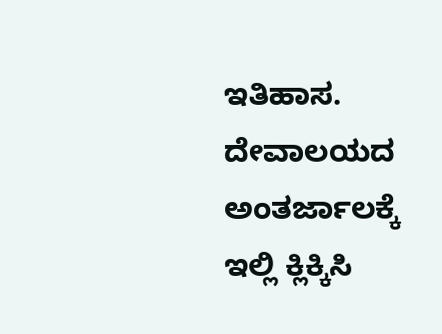ಇತಿಹಾಸ. ದೇವಾಲಯದ ಅಂತರ್ಜಾಲಕ್ಕೆ ಇಲ್ಲಿ ಕ್ಲಿಕ್ಕಿಸಿ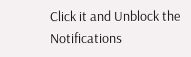Click it and Unblock the Notifications